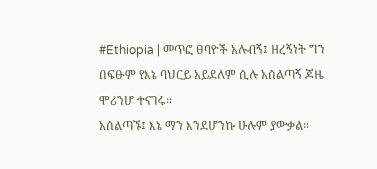#Ethiopia | መጥፎ ፀባዮች አሉብኝ፤ ዘረኝነት ግን በፍፁም የእኔ ባህርይ አይደለም ሲሉ አሰልጣኝ ጆዜ ሞሪንሆ ተናገሩ።
አሰልጣኙ፤ እኔ ማን እንደሆንኩ ሁሉም ያውቃል።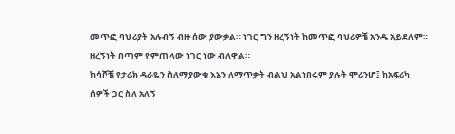መጥፎ ባህሪያት አሉብኝ ብዙ ሰው ያውቃል። ነገር ግን ዘረኝነት ከመጥፎ ባህሪዎቼ አንዱ አይደለም። ዘረኝነት በጣም የምጠላው ነገር ነው ብለዋል።
ከሳሾቼ የታሪክ ዳራዬን ስለማያውቁ እኔን ለማጥቃት ብልህ አልነበሩም ያሉት ሞሪንሆ፤ ከአፍሪካ ሰዎች ጋር ስለ አለኝ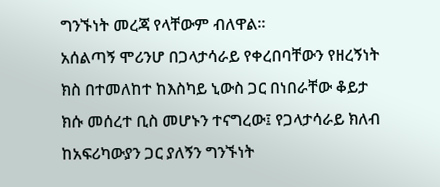ግንኙነት መረጃ የላቸውም ብለዋል።
አሰልጣኝ ሞሪንሆ በጋላታሳራይ የቀረበባቸውን የዘረኝነት ክስ በተመለከተ ከእስካይ ኒውስ ጋር በነበራቸው ቆይታ ክሱ መሰረተ ቢስ መሆኑን ተናግረው፤ የጋላታሳራይ ክለብ ከአፍሪካውያን ጋር ያለኝን ግንኙነት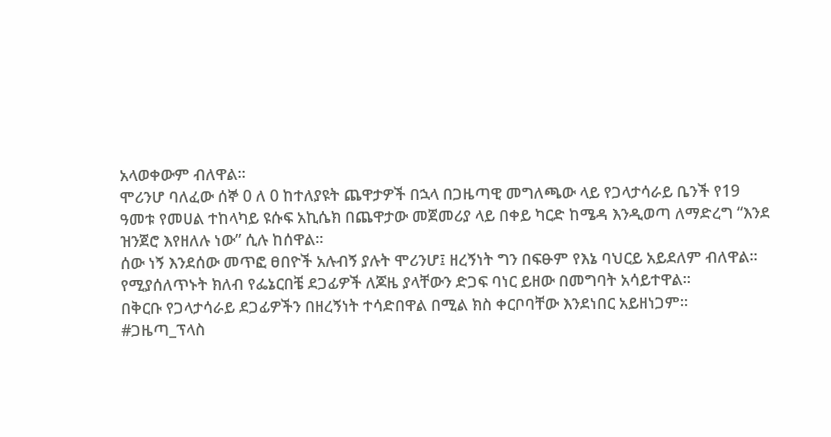አላወቀውም ብለዋል።
ሞሪንሆ ባለፈው ሰኞ 0 ለ 0 ከተለያዩት ጨዋታዎች በኋላ በጋዜጣዊ መግለጫው ላይ የጋላታሳራይ ቤንች የ19 ዓመቱ የመሀል ተከላካይ ዩሱፍ አኪሴክ በጨዋታው መጀመሪያ ላይ በቀይ ካርድ ከሜዳ እንዲወጣ ለማድረግ “እንደ ዝንጀሮ እየዘለሉ ነው” ሲሉ ከሰዋል።
ሰው ነኝ እንደሰው መጥፎ ፀበዮች አሉብኝ ያሉት ሞሪንሆ፤ ዘረኝነት ግን በፍፁም የእኔ ባህርይ አይደለም ብለዋል።
የሚያሰለጥኑት ክለብ የፌኔርበቼ ደጋፊዎች ለጆዜ ያላቸውን ድጋፍ ባነር ይዘው በመግባት አሳይተዋል።
በቅርቡ የጋላታሳራይ ደጋፊዎችን በዘረኝነት ተሳድበዋል በሚል ክስ ቀርቦባቸው እንደነበር አይዘነጋም።
#ጋዜጣ_ፕላስ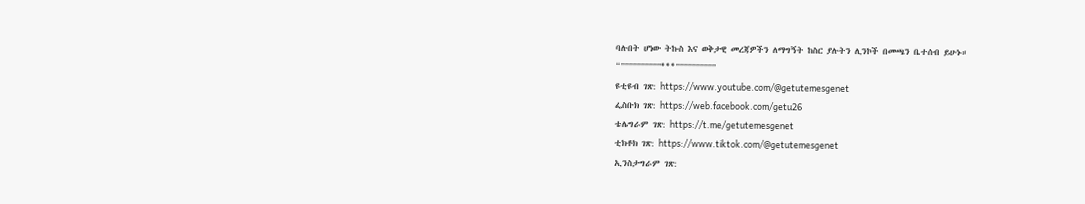ባሉበት ሆነው ትኩስ እና ወቅታዊ መረጃዎችን ለማግኝት ከስር ያሉትን ሊንኮች በመጫን ቤተሰብ ይሁኑ።
“””””””””””***””””””””””
ዩቲዩብ ገጽ: https://www.youtube.com/@getutemesgenet
ፌስቡክ ገጽ: https://web.facebook.com/getu26
ቴሌግራም ገጽ: https://t.me/getutemesgenet
ቲክቶክ ገጽ: https://www.tiktok.com/@getutemesgenet
ኢንስታግራም ገጽ: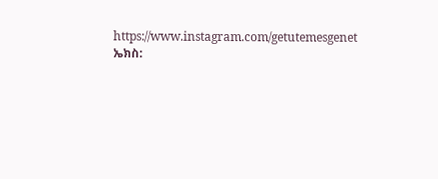https://www.instagram.com/getutemesgenet
ኤክስ: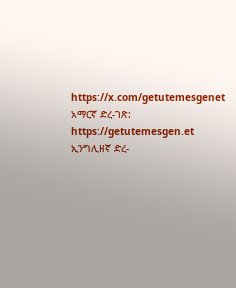https://x.com/getutemesgenet
አማርኛ ድረ-ገጽ: https://getutemesgen.et
ኢንግሊዘኛ ድረ-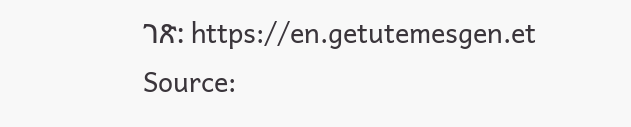ገጽ: https://en.getutemesgen.et
Source: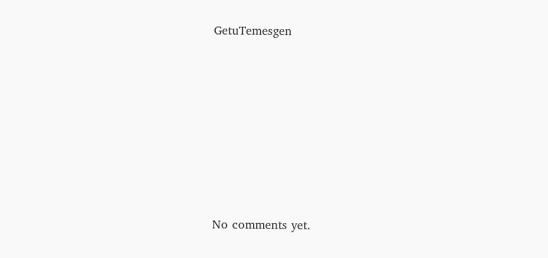GetuTemesgen








No comments yet.